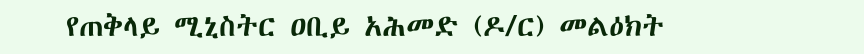የጠቅላይ ሚኒስትር ዐቢይ አሕመድ (ዶ/ር) መልዕክት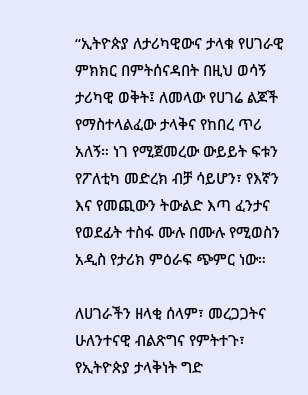“ኢትዮጵያ ለታሪካዊውና ታላቁ የሀገራዊ ምክክር በምትሰናዳበት በዚህ ወሳኝ ታሪካዊ ወቅት፤ ለመላው የሀገሬ ልጆች የማስተላልፈው ታላቅና የከበረ ጥሪ አለኝ። ነገ የሚጀመረው ውይይት ፍቱን የፖለቲካ መድረክ ብቻ ሳይሆን፣ የእኛን እና የመጪውን ትውልድ እጣ ፈንታና የወደፊት ተስፋ ሙሉ በሙሉ የሚወስን አዲስ የታሪክ ምዕራፍ ጭምር ነው።

ለሀገራችን ዘላቂ ሰላም፣ መረጋጋትና ሁለንተናዊ ብልጽግና የምትተጉ፣ የኢትዮጵያ ታላቅነት ግድ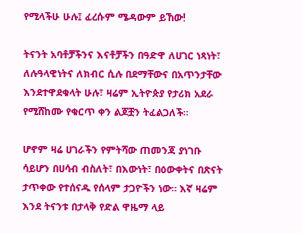የሚላችሁ ሁሉ፤ ፈረሱም ሜዳውም ይኸው!

ትናንት አባቶቻችንና እናቶቻችን በዓድዋ ለሀገር ነጻነት፣ ለሉዓላዊነትና ለክብር ሲሉ በደማቸውና በአጥንታቸው እንደተዋደቁላት ሁሉ፣ ዛሬም ኢትዮጵያ የታሪክ አደራ የሚሸከሙ የቁርጥ ቀን ልጆቿን ትፈልጋለች።

ሆኖም ዛሬ ሀገራችን የምትሻው ጠመንጃ ያነገቡ ሳይሆን በሀሳብ ብስለት፣ በእውነት፣ በዕውቀትና በጽናት ታጥቀው የተሰናዱ የሰላም ታጋዮችን ነው። እኛ ዛሬም እንደ ትናንቱ በታላቅ የድል ዋዜማ ላይ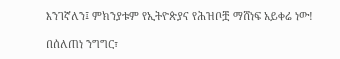እንገኛለን፤ ምክንያቱም የኢትዮጵያና የሕዝቦቿ ማሸነፍ አይቀሬ ነው!

በሰለጠነ ንግግር፣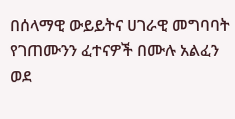በሰላማዊ ውይይትና ሀገራዊ መግባባት የገጠሙንን ፈተናዎች በሙሉ አልፈን ወደ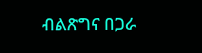ብልጽግና በጋራ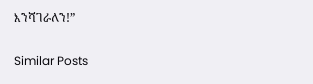እንሻገራለን!”

Similar Posts